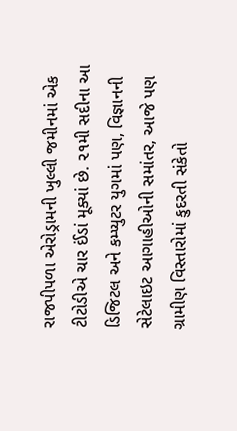રાજપીપળા એરોડ્રામની ખુલ્લી જમીનમાં એક ટીટોડીએ ચાર ઈંડાં મૂક્યાં છે. ૨૧મી સદીના આ ડિજિટલ અને કમ્પ્યુટર યુગમાં પણ, વિજ્ઞાનની સેટેલાઇટ આગાહીઓની સમાંતર, આજે પણ ગ્રામીણ વિસ્તારોમાં કુદરતી સંકેતો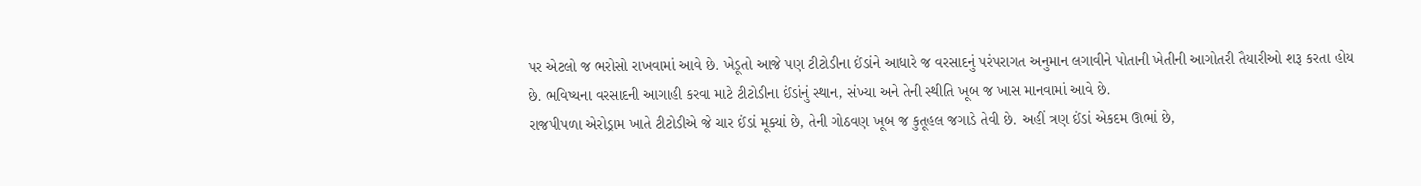પર એટલો જ ભરોસો રાખવામાં આવે છે. ખેડૂતો આજે પણ ટીટોડીના ઈંડાંને આધારે જ વરસાદનું પરંપરાગત અનુમાન લગાવીને પોતાની ખેતીની આગોતરી તૈયારીઓ શરૂ કરતા હોય છે. ભવિષ્યના વરસાદની આગાહી કરવા માટે ટીટોડીના ઈંડાંનું સ્થાન, સંખ્યા અને તેની સ્થીતિ ખૂબ જ ખાસ માનવામાં આવે છે.
રાજપીપળા એરોડ્રામ ખાતે ટીટોડીએ જે ચાર ઈંડાં મૂક્યાં છે, તેની ગોઠવણ ખૂબ જ કુતૂહલ જગાડે તેવી છે. અહીં ત્રણ ઈંડાં એકદમ ઊભાં છે,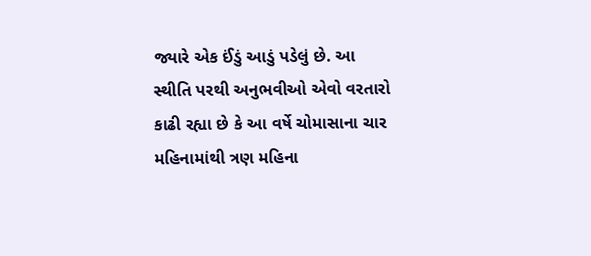જ્યારે એક ઈંડું આડું પડેલું છે. આ સ્થીતિ પરથી અનુભવીઓ એવો વરતારો કાઢી રહ્યા છે કે આ વર્ષે ચોમાસાના ચાર મહિનામાંથી ત્રણ મહિના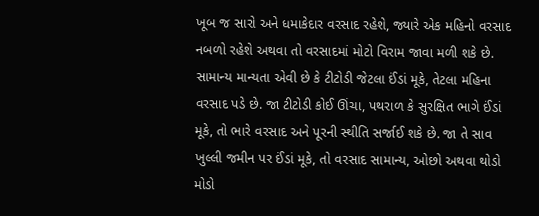ખૂબ જ સારો અને ધમાકેદાર વરસાદ રહેશે, જ્યારે એક મહિનો વરસાદ નબળો રહેશે અથવા તો વરસાદમાં મોટો વિરામ જાવા મળી શકે છે.
સામાન્ય માન્યતા એવી છે કે ટીટોડી જેટલા ઈંડાં મૂકે, તેટલા મહિના વરસાદ પડે છે. જા ટીટોડી કોઈ ઊંચા, પથરાળ કે સુરક્ષિત ભાગે ઈંડાં મૂકે, તો ભારે વરસાદ અને પૂરની સ્થીતિ સર્જાઈ શકે છે. જા તે સાવ ખુલ્લી જમીન પર ઈંડાં મૂકે, તો વરસાદ સામાન્ય, ઓછો અથવા થોડો મોડો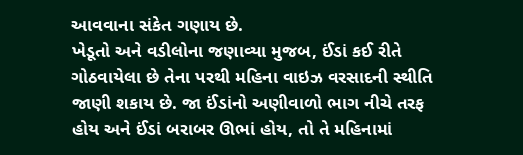આવવાના સંકેત ગણાય છે.
ખેડૂતો અને વડીલોના જણાવ્યા મુજબ, ઈંડાં કઈ રીતે ગોઠવાયેલા છે તેના પરથી મહિના વાઇઝ વરસાદની સ્થીતિ જાણી શકાય છે. જા ઈંડાંનો અણીવાળો ભાગ નીચે તરફ હોય અને ઈંડાં બરાબર ઊભાં હોય, તો તે મહિનામાં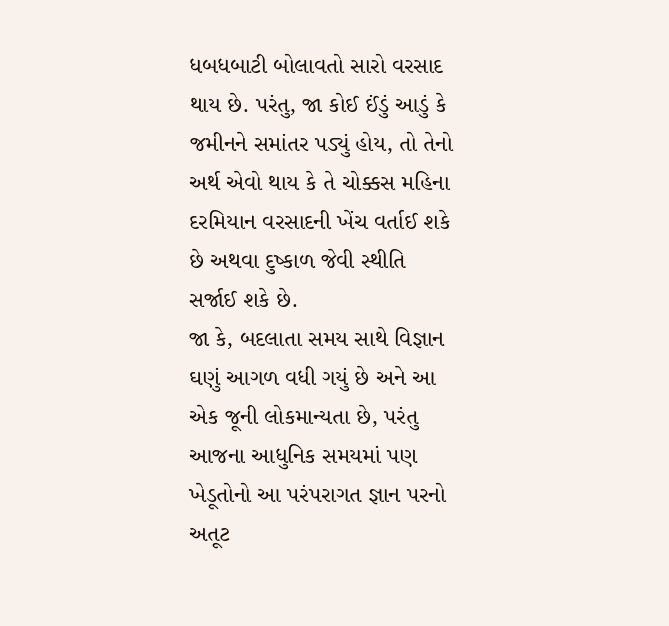ધબધબાટી બોલાવતો સારો વરસાદ થાય છે. પરંતુ, જા કોઈ ઈંડું આડું કે જમીનને સમાંતર પડ્યું હોય, તો તેનો અર્થ એવો થાય કે તે ચોક્કસ મહિના દરમિયાન વરસાદની ખેંચ વર્તાઈ શકે છે અથવા દુષ્કાળ જેવી સ્થીતિ સર્જાઈ શકે છે.
જા કે, બદલાતા સમય સાથે વિજ્ઞાન ઘણું આગળ વધી ગયું છે અને આ એક જૂની લોકમાન્યતા છે, પરંતુ આજના આધુનિક સમયમાં પણ ખેડૂતોનો આ પરંપરાગત જ્ઞાન પરનો અતૂટ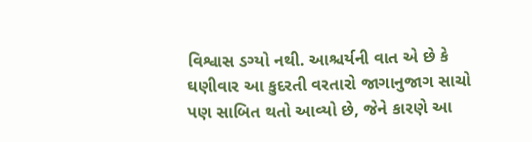વિશ્વાસ ડગ્યો નથી. આશ્ચર્યની વાત એ છે કે ઘણીવાર આ કુદરતી વરતારો જાગાનુજાગ સાચો પણ સાબિત થતો આવ્યો છે, જેને કારણે આ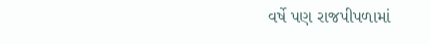વર્ષે પણ રાજપીપળામાં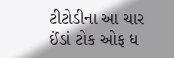ટીટોડીના આ ચાર ઈંડાં ટોક ઓફ ધ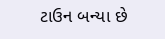ટાઉન બન્યા છે